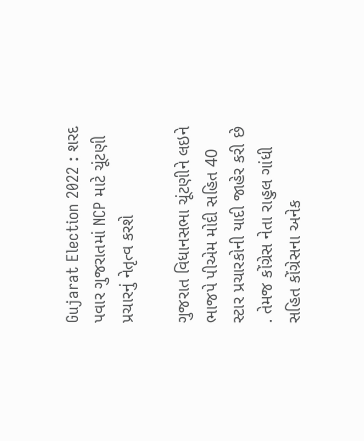Gujarat Election 2022 : શરદ પવાર ગુજરાતમાં NCP માટે ચૂંટણી પ્રચારનું નેતૃત્વ કરશે

ગુજરાત વિધાનસભા ચૂંટણીને લઇને ભાજપે પીએમ મોદી સહિત 40 સ્ટાર પ્રચારકોની યાદી જાહેર કરી છે . તેમજ કોંગ્રેસ નેતા રાહુલ ગાંધી સહિત કોંગ્રેસના અનેક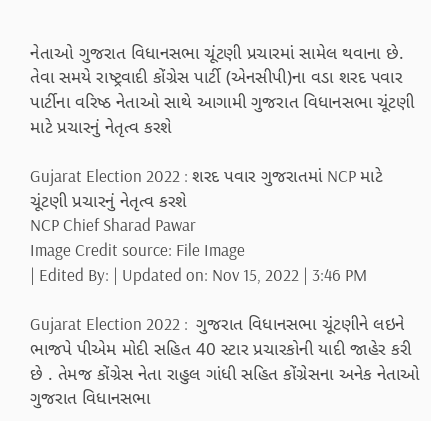નેતાઓ ગુજરાત વિધાનસભા ચૂંટણી પ્રચારમાં સામેલ થવાના છે. તેવા સમયે રાષ્ટ્રવાદી કોંગ્રેસ પાર્ટી (એનસીપી)ના વડા શરદ પવાર પાર્ટીના વરિષ્ઠ નેતાઓ સાથે આગામી ગુજરાત વિધાનસભા ચૂંટણી માટે પ્રચારનું નેતૃત્વ કરશે

Gujarat Election 2022 : શરદ પવાર ગુજરાતમાં NCP માટે ચૂંટણી પ્રચારનું નેતૃત્વ કરશે
NCP Chief Sharad Pawar
Image Credit source: File Image
| Edited By: | Updated on: Nov 15, 2022 | 3:46 PM

Gujarat Election 2022 :  ગુજરાત વિધાનસભા ચૂંટણીને લઇને ભાજપે પીએમ મોદી સહિત 40 સ્ટાર પ્રચારકોની યાદી જાહેર કરી છે . તેમજ કોંગ્રેસ નેતા રાહુલ ગાંધી સહિત કોંગ્રેસના અનેક નેતાઓ ગુજરાત વિધાનસભા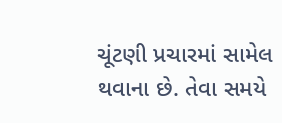ચૂંટણી પ્રચારમાં સામેલ થવાના છે. તેવા સમયે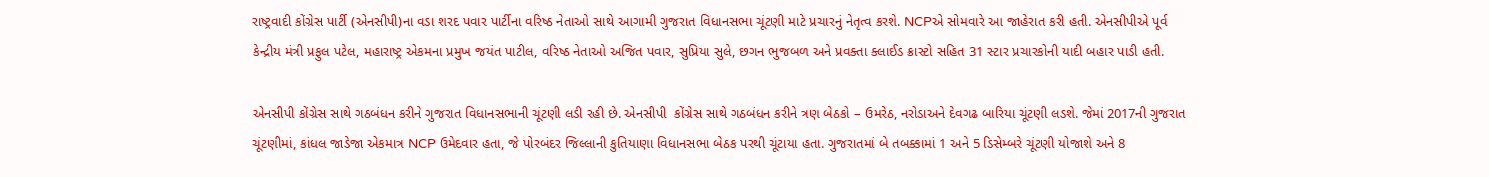રાષ્ટ્રવાદી કોંગ્રેસ પાર્ટી (એનસીપી)ના વડા શરદ પવાર પાર્ટીના વરિષ્ઠ નેતાઓ સાથે આગામી ગુજરાત વિધાનસભા ચૂંટણી માટે પ્રચારનું નેતૃત્વ કરશે. NCPએ સોમવારે આ જાહેરાત કરી હતી. એનસીપીએ પૂર્વ કેન્દ્રીય મંત્રી પ્રફુલ પટેલ, મહારાષ્ટ્ર એકમના પ્રમુખ જયંત પાટીલ, વરિષ્ઠ નેતાઓ અજિત પવાર, સુપ્રિયા સુલે, છગન ભુજબળ અને પ્રવક્તા ક્લાઈડ ક્રાસ્ટો સહિત 31 સ્ટાર પ્રચારકોની યાદી બહાર પાડી હતી.

એનસીપી કોંગ્રેસ સાથે ગઠબંધન કરીને ગુજરાત વિધાનસભાની ચૂંટણી લડી રહી છે. એનસીપી  કોંગ્રેસ સાથે ગઠબંધન કરીને ત્રણ બેઠકો – ઉમરેઠ, નરોડાઅને દેવગઢ બારિયા ચૂંટણી લડશે. જેમાં 2017ની ગુજરાત ચૂંટણીમાં, કાંધલ જાડેજા એકમાત્ર NCP ઉમેદવાર હતા, જે પોરબંદર જિલ્લાની કુતિયાણા વિધાનસભા બેઠક પરથી ચૂંટાયા હતા. ગુજરાતમાં બે તબક્કામાં 1 અને 5 ડિસેમ્બરે ચૂંટણી યોજાશે અને 8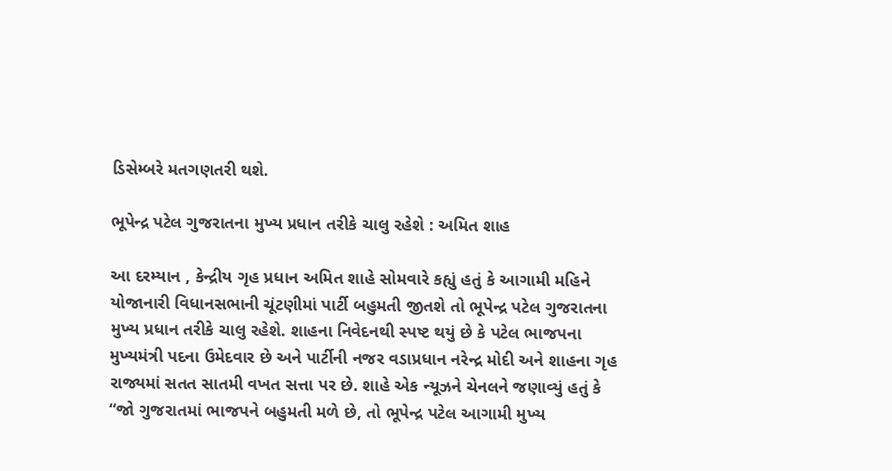ડિસેમ્બરે મતગણતરી થશે.

ભૂપેન્દ્ર પટેલ ગુજરાતના મુખ્ય પ્રધાન તરીકે ચાલુ રહેશે : અમિત શાહ

આ દરમ્યાન , કેન્દ્રીય ગૃહ પ્રધાન અમિત શાહે સોમવારે કહ્યું હતું કે આગામી મહિને યોજાનારી વિધાનસભાની ચૂંટણીમાં પાર્ટી બહુમતી જીતશે તો ભૂપેન્દ્ર પટેલ ગુજરાતના મુખ્ય પ્રધાન તરીકે ચાલુ રહેશે. શાહના નિવેદનથી સ્પષ્ટ થયું છે કે પટેલ ભાજપના મુખ્યમંત્રી પદના ઉમેદવાર છે અને પાર્ટીની નજર વડાપ્રધાન નરેન્દ્ર મોદી અને શાહના ગૃહ રાજ્યમાં સતત સાતમી વખત સત્તા પર છે. શાહે એક ન્યૂઝને ચેનલને જણાવ્યું હતું કે “જો ગુજરાતમાં ભાજપને બહુમતી મળે છે, તો ભૂપેન્દ્ર પટેલ આગામી મુખ્ય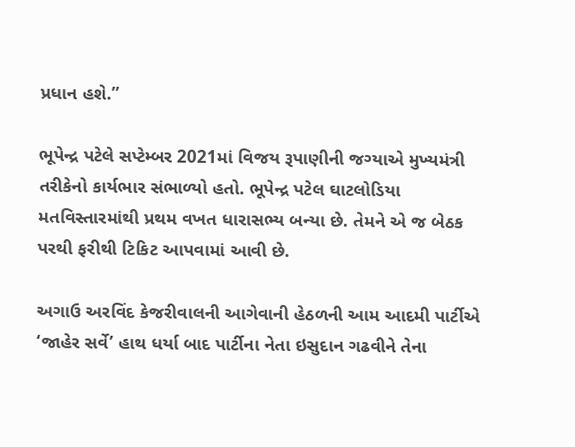પ્રધાન હશે.”

ભૂપેન્દ્ર પટેલે સપ્ટેમ્બર 2021માં વિજય રૂપાણીની જગ્યાએ મુખ્યમંત્રી તરીકેનો કાર્યભાર સંભાળ્યો હતો. ભૂપેન્દ્ર પટેલ ઘાટલોડિયા મતવિસ્તારમાંથી પ્રથમ વખત ધારાસભ્ય બન્યા છે. તેમને એ જ બેઠક પરથી ફરીથી ટિકિટ આપવામાં આવી છે.

અગાઉ અરવિંદ કેજરીવાલની આગેવાની હેઠળની આમ આદમી પાર્ટીએ ‘જાહેર સર્વે’ હાથ ધર્યા બાદ પાર્ટીના નેતા ઇસુદાન ગઢવીને તેના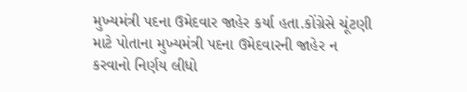મુખ્યમંત્રી પદના ઉમેદવાર જાહેર કર્યા હતા.કોંગ્રેસે ચૂંટણી માટે પોતાના મુખ્યમંત્રી પદના ઉમેદવારની જાહેર ન કરવાનો નિર્ણય લીધો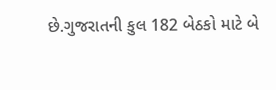છે.ગુજરાતની કુલ 182 બેઠકો માટે બે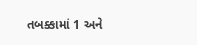તબક્કામાં 1 અને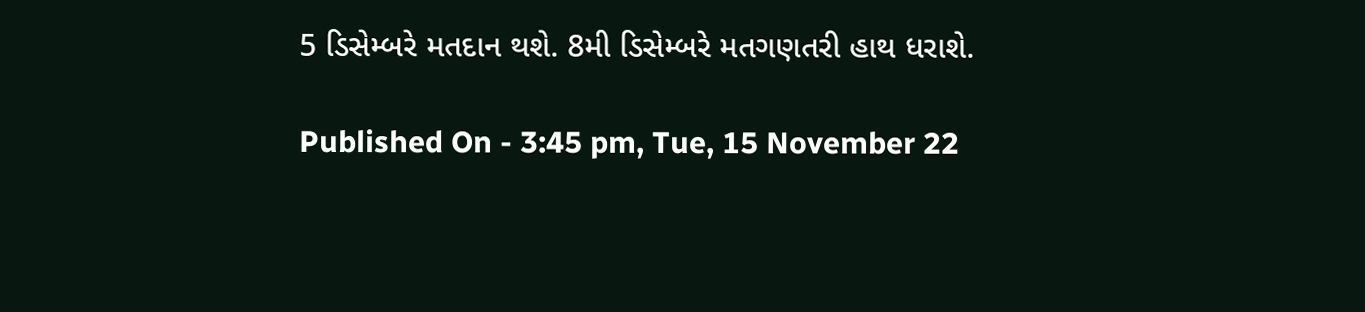5 ડિસેમ્બરે મતદાન થશે. 8મી ડિસેમ્બરે મતગણતરી હાથ ધરાશે.

Published On - 3:45 pm, Tue, 15 November 22